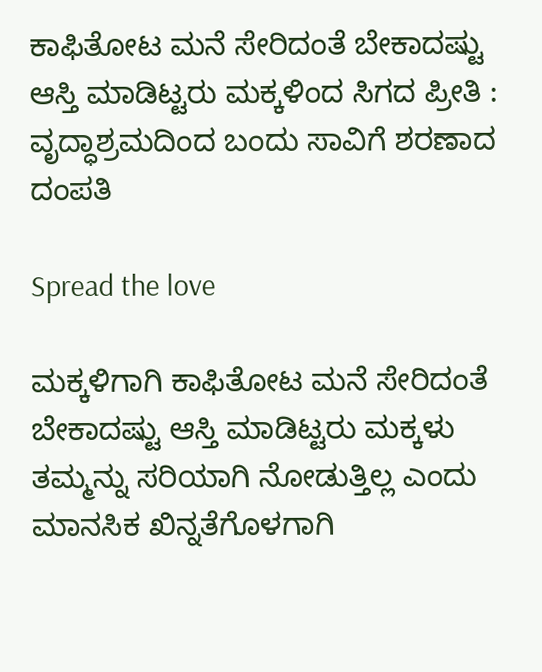ಕಾಫಿತೋಟ ಮನೆ ಸೇರಿದಂತೆ ಬೇಕಾದಷ್ಟು ಆಸ್ತಿ ಮಾಡಿಟ್ಟರು ಮಕ್ಕಳಿಂದ ಸಿಗದ ಪ್ರೀತಿ : ವೃದ್ಧಾಶ್ರಮದಿಂದ ಬಂದು ಸಾವಿಗೆ ಶರಣಾದ ದಂಪತಿ

Spread the love

ಮಕ್ಕಳಿಗಾಗಿ ಕಾಫಿತೋಟ ಮನೆ ಸೇರಿದಂತೆ ಬೇಕಾದಷ್ಟು ಆಸ್ತಿ ಮಾಡಿಟ್ಟರು ಮಕ್ಕಳು ತಮ್ಮನ್ನು ಸರಿಯಾಗಿ ನೋಡುತ್ತಿಲ್ಲ ಎಂದು ಮಾನಸಿಕ ಖಿನ್ನತೆಗೊಳಗಾಗಿ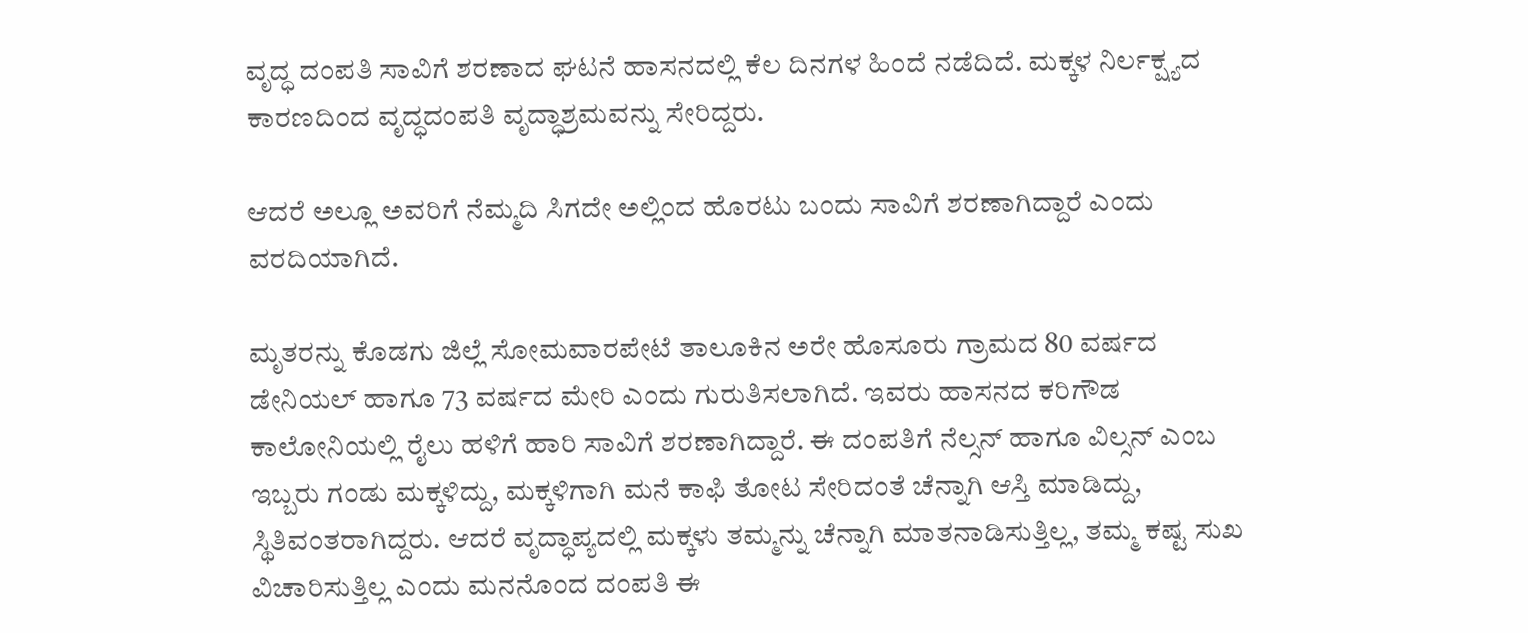ವೃದ್ಧ ದಂಪತಿ ಸಾವಿಗೆ ಶರಣಾದ ಘಟನೆ ಹಾಸನದಲ್ಲಿ ಕೆಲ ದಿನಗಳ ಹಿಂದೆ ನಡೆದಿದೆ. ಮಕ್ಕಳ ನಿರ್ಲಕ್ಷ್ಯದ ಕಾರಣದಿಂದ ವೃದ್ಧದಂಪತಿ ವೃದ್ಧಾಶ್ರಮವನ್ನು ಸೇರಿದ್ದರು.

ಆದರೆ ಅಲ್ಲೂ ಅವರಿಗೆ ನೆಮ್ಮದಿ ಸಿಗದೇ ಅಲ್ಲಿಂದ ಹೊರಟು ಬಂದು ಸಾವಿಗೆ ಶರಣಾಗಿದ್ದಾರೆ ಎಂದು ವರದಿಯಾಗಿದೆ.

ಮೃತರನ್ನು ಕೊಡಗು ಜಿಲ್ಲೆ ಸೋಮವಾರಪೇಟೆ ತಾಲೂಕಿನ ಅರೇ ಹೊಸೂರು ಗ್ರಾಮದ 80 ವರ್ಷದ ಡೇನಿಯಲ್ ಹಾಗೂ 73 ವರ್ಷದ ಮೇರಿ ಎಂದು ಗುರುತಿಸಲಾಗಿದೆ. ಇವರು ಹಾಸನದ ಕರಿಗೌಡ ಕಾಲೋನಿಯಲ್ಲಿ ರೈಲು ಹಳಿಗೆ ಹಾರಿ ಸಾವಿಗೆ ಶರಣಾಗಿದ್ದಾರೆ. ಈ ದಂಪತಿಗೆ ನೆಲ್ಸನ್ ಹಾಗೂ ವಿಲ್ಸನ್ ಎಂಬ ಇಬ್ಬರು ಗಂಡು ಮಕ್ಕಳಿದ್ದು, ಮಕ್ಕಳಿಗಾಗಿ ಮನೆ ಕಾಫಿ ತೋಟ ಸೇರಿದಂತೆ ಚೆನ್ನಾಗಿ ಆಸ್ತಿ ಮಾಡಿದ್ದು, ಸ್ಥಿತಿವಂತರಾಗಿದ್ದರು. ಆದರೆ ವೃದ್ಧಾಪ್ಯದಲ್ಲಿ ಮಕ್ಕಳು ತಮ್ಮನ್ನು ಚೆನ್ನಾಗಿ ಮಾತನಾಡಿಸುತ್ತಿಲ್ಲ, ತಮ್ಮ ಕಷ್ಟ ಸುಖ ವಿಚಾರಿಸುತ್ತಿಲ್ಲ ಎಂದು ಮನನೊಂದ ದಂಪತಿ ಈ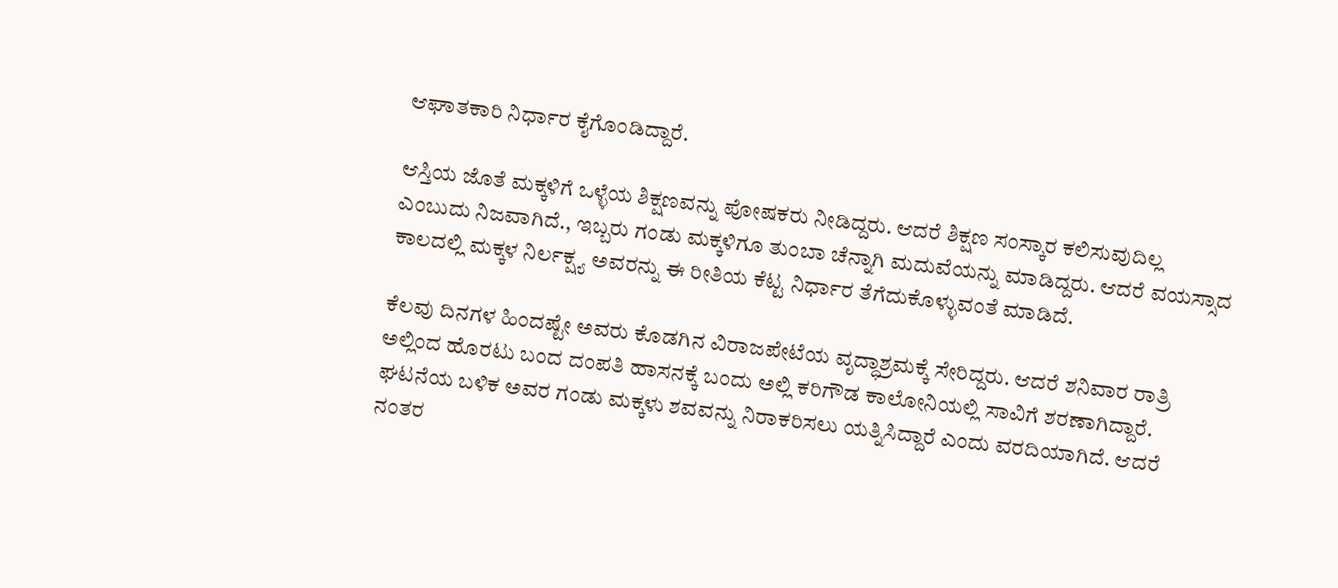ಆಘಾತಕಾರಿ ನಿರ್ಧಾರ ಕೈಗೊಂಡಿದ್ದಾರೆ.

ಆಸ್ತಿಯ ಜೊತೆ ಮಕ್ಕಳಿಗೆ ಒಳ್ಳೆಯ ಶಿಕ್ಷಣವನ್ನು ಪೋಷಕರು ನೀಡಿದ್ದರು. ಆದರೆ ಶಿಕ್ಷಣ ಸಂಸ್ಕಾರ ಕಲಿಸುವುದಿಲ್ಲ ಎಂಬುದು ನಿಜವಾಗಿದೆ., ಇಬ್ಬರು ಗಂಡು ಮಕ್ಕಳಿಗೂ ತುಂಬಾ ಚೆನ್ನಾಗಿ ಮದುವೆಯನ್ನು ಮಾಡಿದ್ದರು. ಆದರೆ ವಯಸ್ಸಾದ ಕಾಲದಲ್ಲಿ ಮಕ್ಕಳ ನಿರ್ಲಕ್ಷ್ಯ ಅವರನ್ನು ಈ ರೀತಿಯ ಕೆಟ್ಟ ನಿರ್ಧಾರ ತೆಗೆದುಕೊಳ್ಳುವಂತೆ ಮಾಡಿದೆ.

ಕೆಲವು ದಿನಗಳ ಹಿಂದಷ್ಟೇ ಅವರು ಕೊಡಗಿನ ವಿರಾಜಪೇಟೆಯ ವೃದ್ಧಾಶ್ರಮಕ್ಕೆ ಸೇರಿದ್ದರು. ಆದರೆ ಶನಿವಾರ ರಾತ್ರಿ ಅಲ್ಲಿಂದ ಹೊರಟು ಬಂದ ದಂಪತಿ ಹಾಸನಕ್ಕೆ ಬಂದು ಅಲ್ಲಿ ಕರಿಗೌಡ ಕಾಲೋನಿಯಲ್ಲಿ ಸಾವಿಗೆ ಶರಣಾಗಿದ್ದಾರೆ. ಘಟನೆಯ ಬಳಿಕ ಅವರ ಗಂಡು ಮಕ್ಕಳು ಶವವನ್ನು ನಿರಾಕರಿಸಲು ಯತ್ನಿಸಿದ್ದಾರೆ ಎಂದು ವರದಿಯಾಗಿದೆ. ಆದರೆ ನಂತರ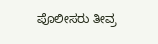ಪೊಲೀಸರು ತೀವ್ರ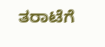ತರಾಟೆಗೆ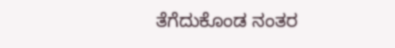ತೆಗೆದುಕೊಂಡ ನಂತರ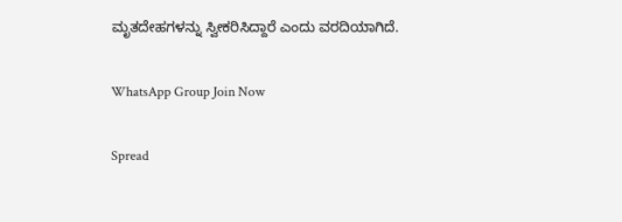ಮೃತದೇಹಗಳನ್ನು ಸ್ವೀಕರಿಸಿದ್ದಾರೆ ಎಂದು ವರದಿಯಾಗಿದೆ.

WhatsApp Group Join Now

Spread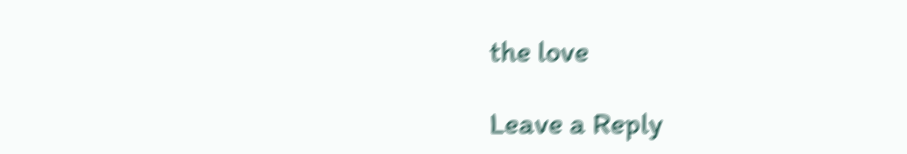the love

Leave a Reply